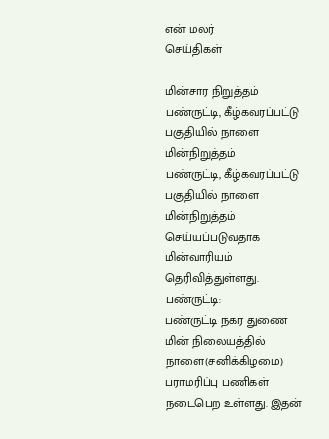என் மலர்
செய்திகள்

மின்சார நிறுத்தம்
பண்ருட்டி, கீழ்கவரப்பட்டு பகுதியில் நாளை மின்நிறுத்தம்
பண்ருட்டி, கீழ்கவரப்பட்டு பகுதியில் நாளை மின்நிறுத்தம் செய்யப்படுவதாக மின்வாரியம் தெரிவித்துள்ளது.
பண்ருட்டி:
பண்ருட்டி நகர துணை மின் நிலையத்தில் நாளை(சனிக்கிழமை) பராமரிப்பு பணிகள் நடைபெற உள்ளது. இதன்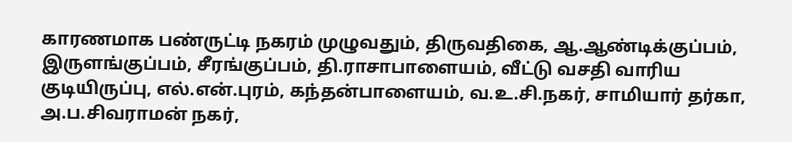காரணமாக பண்ருட்டி நகரம் முழுவதும், திருவதிகை, ஆ.ஆண்டிக்குப்பம், இருளங்குப்பம், சீரங்குப்பம், தி.ராசாபாளையம், வீட்டு வசதி வாரிய குடியிருப்பு, எல்.என்.புரம், கந்தன்பாளையம், வ.உ.சி.நகர், சாமியார் தர்கா, அ.ப.சிவராமன் நகர்,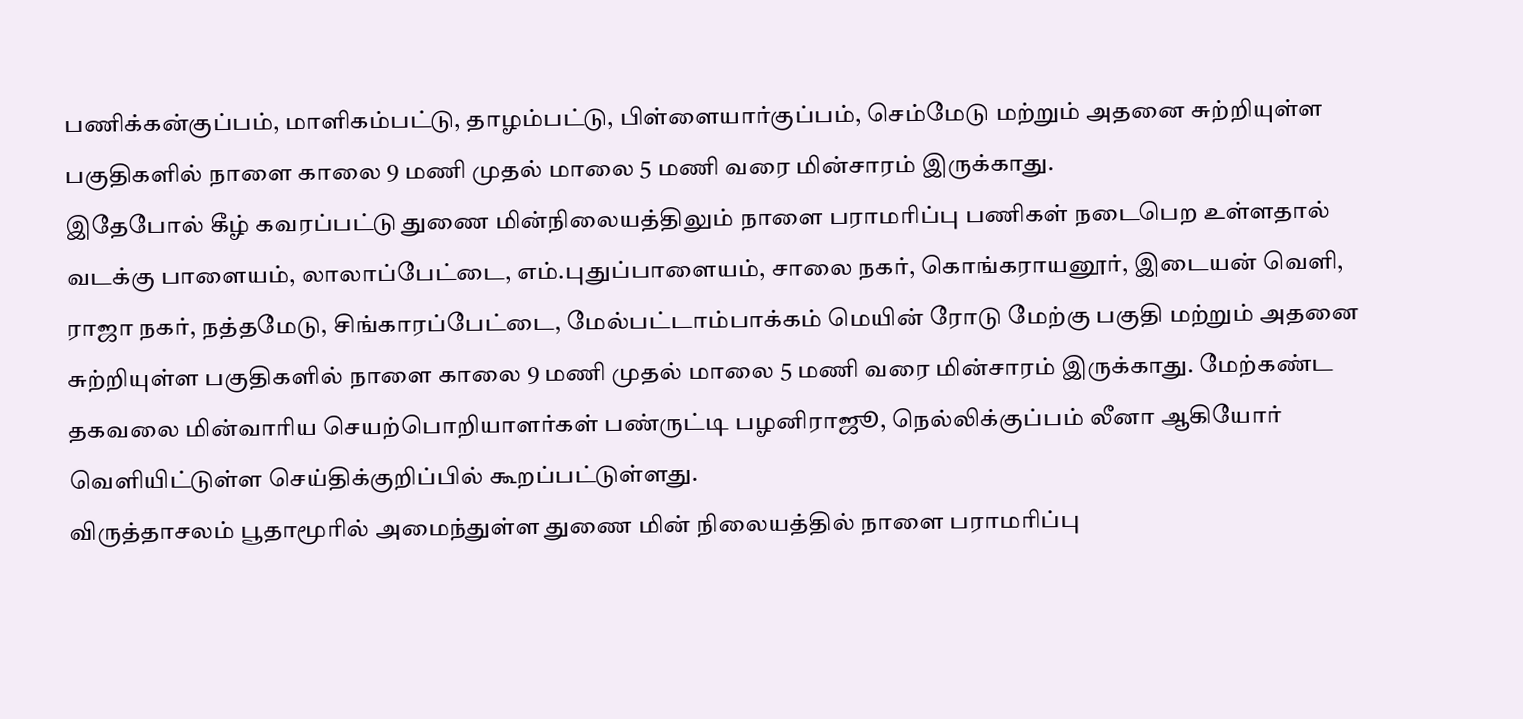பணிக்கன்குப்பம், மாளிகம்பட்டு, தாழம்பட்டு, பிள்ளையார்குப்பம், செம்மேடு மற்றும் அதனை சுற்றியுள்ள பகுதிகளில் நாளை காலை 9 மணி முதல் மாலை 5 மணி வரை மின்சாரம் இருக்காது.
இதேபோல் கீழ் கவரப்பட்டு துணை மின்நிலையத்திலும் நாளை பராமரிப்பு பணிகள் நடைபெற உள்ளதால் வடக்கு பாளையம், லாலாப்பேட்டை, எம்.புதுப்பாளையம், சாலை நகர், கொங்கராயனூர், இடையன் வெளி, ராஜா நகர், நத்தமேடு, சிங்காரப்பேட்டை, மேல்பட்டாம்பாக்கம் மெயின் ரோடு மேற்கு பகுதி மற்றும் அதனை சுற்றியுள்ள பகுதிகளில் நாளை காலை 9 மணி முதல் மாலை 5 மணி வரை மின்சாரம் இருக்காது. மேற்கண்ட தகவலை மின்வாரிய செயற்பொறியாளர்கள் பண்ருட்டி பழனிராஜூ, நெல்லிக்குப்பம் லீனா ஆகியோர் வெளியிட்டுள்ள செய்திக்குறிப்பில் கூறப்பட்டுள்ளது.
விருத்தாசலம் பூதாமூரில் அமைந்துள்ள துணை மின் நிலையத்தில் நாளை பராமரிப்பு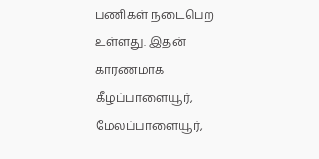பணிகள் நடைபெற உள்ளது. இதன் காரணமாக கீழப்பாளையூர், மேலப்பாளையூர்,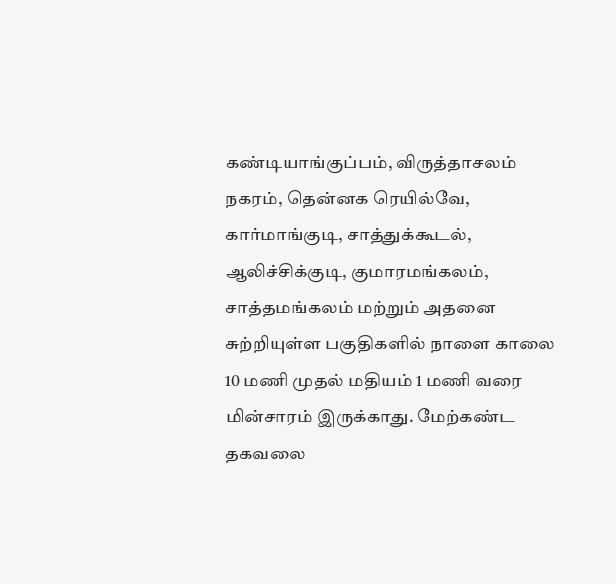கண்டியாங்குப்பம், விருத்தாசலம் நகரம், தென்னக ரெயில்வே, கார்மாங்குடி, சாத்துக்கூடல், ஆலிச்சிக்குடி, குமாரமங்கலம், சாத்தமங்கலம் மற்றும் அதனை சுற்றியுள்ள பகுதிகளில் நாளை காலை 10 மணி முதல் மதியம் 1 மணி வரை மின்சாரம் இருக்காது. மேற்கண்ட தகவலை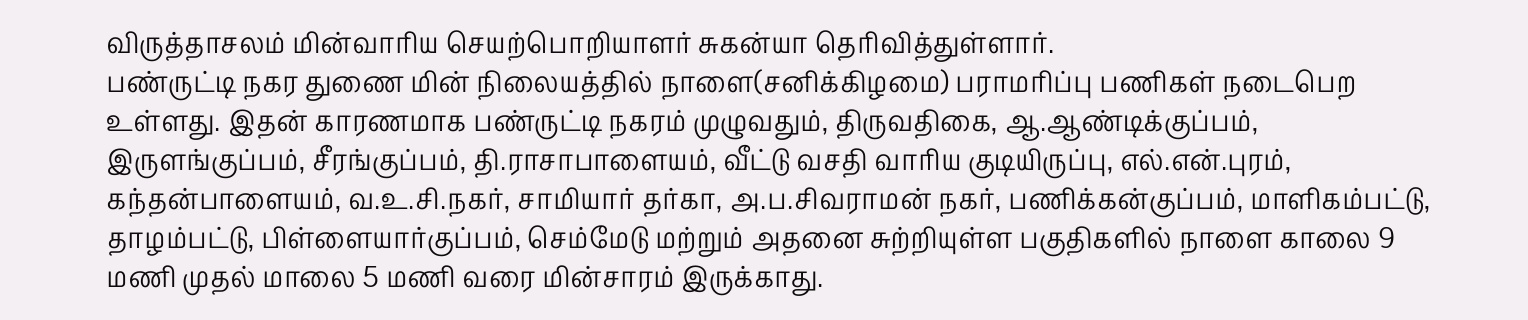விருத்தாசலம் மின்வாரிய செயற்பொறியாளர் சுகன்யா தெரிவித்துள்ளார்.
பண்ருட்டி நகர துணை மின் நிலையத்தில் நாளை(சனிக்கிழமை) பராமரிப்பு பணிகள் நடைபெற உள்ளது. இதன் காரணமாக பண்ருட்டி நகரம் முழுவதும், திருவதிகை, ஆ.ஆண்டிக்குப்பம், இருளங்குப்பம், சீரங்குப்பம், தி.ராசாபாளையம், வீட்டு வசதி வாரிய குடியிருப்பு, எல்.என்.புரம், கந்தன்பாளையம், வ.உ.சி.நகர், சாமியார் தர்கா, அ.ப.சிவராமன் நகர், பணிக்கன்குப்பம், மாளிகம்பட்டு, தாழம்பட்டு, பிள்ளையார்குப்பம், செம்மேடு மற்றும் அதனை சுற்றியுள்ள பகுதிகளில் நாளை காலை 9 மணி முதல் மாலை 5 மணி வரை மின்சாரம் இருக்காது.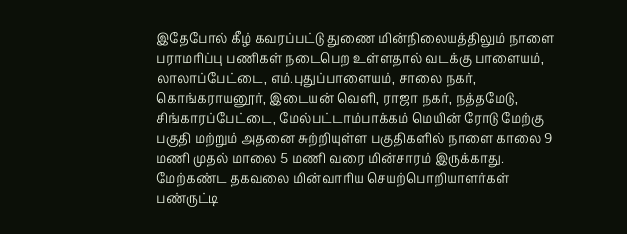இதேபோல் கீழ் கவரப்பட்டு துணை மின்நிலையத்திலும் நாளை பராமரிப்பு பணிகள் நடைபெற உள்ளதால் வடக்கு பாளையம், லாலாப்பேட்டை, எம்.புதுப்பாளையம், சாலை நகர், கொங்கராயனூர், இடையன் வெளி, ராஜா நகர், நத்தமேடு, சிங்காரப்பேட்டை, மேல்பட்டாம்பாக்கம் மெயின் ரோடு மேற்கு பகுதி மற்றும் அதனை சுற்றியுள்ள பகுதிகளில் நாளை காலை 9 மணி முதல் மாலை 5 மணி வரை மின்சாரம் இருக்காது. மேற்கண்ட தகவலை மின்வாரிய செயற்பொறியாளர்கள் பண்ருட்டி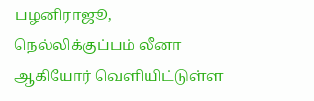பழனிராஜூ, நெல்லிக்குப்பம் லீனா ஆகியோர் வெளியிட்டுள்ள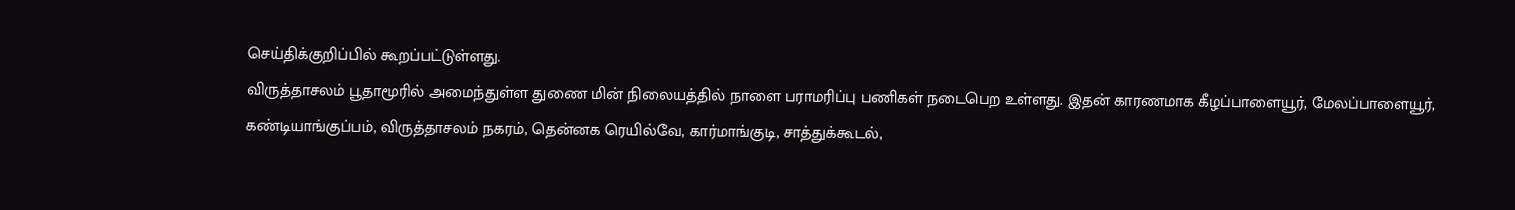செய்திக்குறிப்பில் கூறப்பட்டுள்ளது.
விருத்தாசலம் பூதாமூரில் அமைந்துள்ள துணை மின் நிலையத்தில் நாளை பராமரிப்பு பணிகள் நடைபெற உள்ளது. இதன் காரணமாக கீழப்பாளையூர், மேலப்பாளையூர், கண்டியாங்குப்பம், விருத்தாசலம் நகரம், தென்னக ரெயில்வே, கார்மாங்குடி, சாத்துக்கூடல்,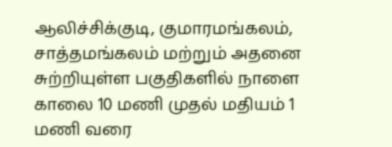ஆலிச்சிக்குடி, குமாரமங்கலம், சாத்தமங்கலம் மற்றும் அதனை சுற்றியுள்ள பகுதிகளில் நாளை காலை 10 மணி முதல் மதியம் 1 மணி வரை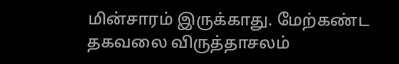மின்சாரம் இருக்காது. மேற்கண்ட தகவலை விருத்தாசலம்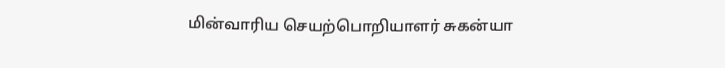மின்வாரிய செயற்பொறியாளர் சுகன்யா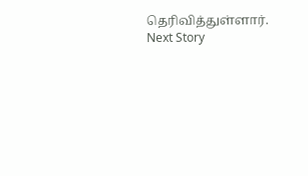தெரிவித்துள்ளார்.
Next Story